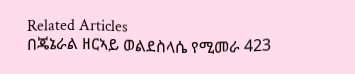Related Articles
በጄኔራል ዘርኣይ ወልደስላሴ የሚመራ 423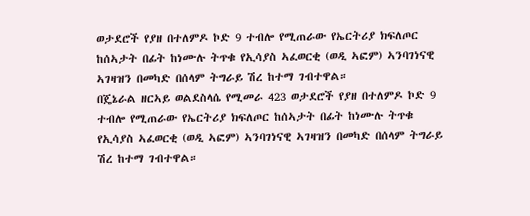ወታደሮች የያዘ በተለምዶ ኮድ 9 ተብሎ የሚጠራው የኤርትሪያ ክፍለጦር ከሰኣታት በፊት ከነሙሉ ትጥቁ የኢሳያስ ኣፈወርቂ (ወዲ ኣፎም) ኣንባገነናዊ ኣገዛዝን በመካድ በሰላም ትግራይ ሽረ ከተማ ገብተዋል።
በጄኔራል ዘርኣይ ወልደስላሴ የሚመራ 423 ወታደሮች የያዘ በተለምዶ ኮድ 9 ተብሎ የሚጠራው የኤርትሪያ ክፍለጦር ከሰኣታት በፊት ከነሙሉ ትጥቁ የኢሳያስ ኣፈወርቂ (ወዲ ኣፎም) ኣንባገነናዊ ኣገዛዝን በመካድ በሰላም ትግራይ ሽረ ከተማ ገብተዋል።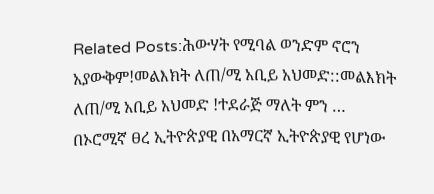Related Posts:ሕውሃት የሚባል ወንድም ኖሮን አያውቅም!መልእክት ለጠ/ሚ አቢይ አህመድ::መልእክት ለጠ/ሚ አቢይ አህመድ !ተደራጅ ማለት ምን …
በኦሮሚኛ ፀረ ኢትዮጵያዊ በአማርኛ ኢትዮጵያዊ የሆነው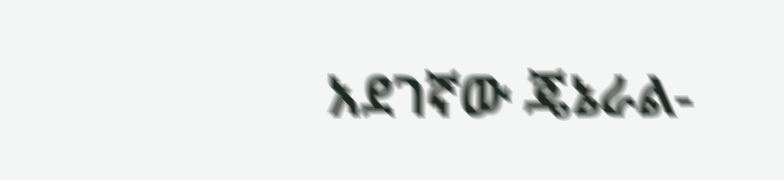አደገኛው ጄኔራል-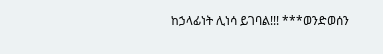ከኃላፊነት ሊነሳ ይገባል!!! ***ወንድወሰን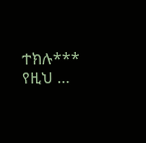ተክሉ*** የዚህ …